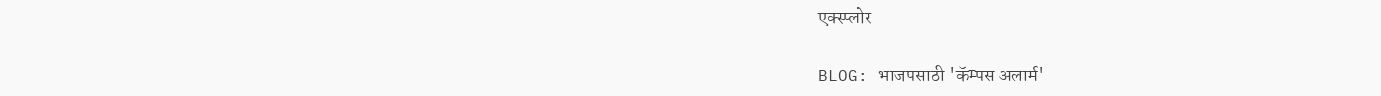एक्स्प्लोर

BLOG: भाजपसाठी 'कॅम्पस अलार्म'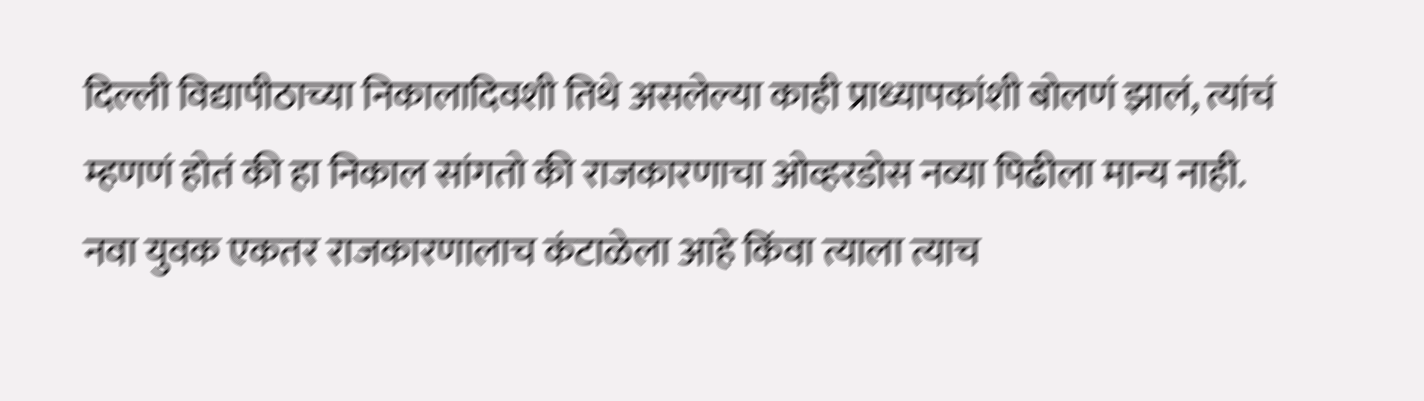दिल्ली विद्यापीठाच्या निकालादिवशी तिथे असलेल्या काही प्राध्यापकांशी बोलणं झालं, त्यांचं म्हणणं होतं की हा निकाल सांगतो की राजकारणाचा ओव्हरडोस नव्या पिढीला मान्य नाही. नवा युवक एकतर राजकारणालाच कंटाळेला आहे किंवा त्याला त्याच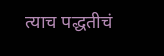त्याच पद्धतीचं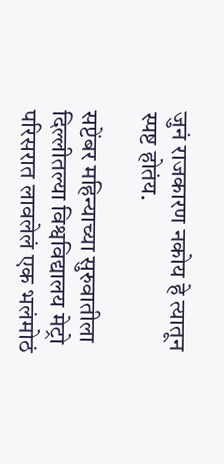जुनं राजकारण नकोय हे त्यातून स्पष्ट होतंय.

सप्टेंबर महिन्याच्या सुरुवातीला दिल्लीतल्या विश्वविद्यालय मेट्रो परिसरात लावलेलं एक भलंमोठं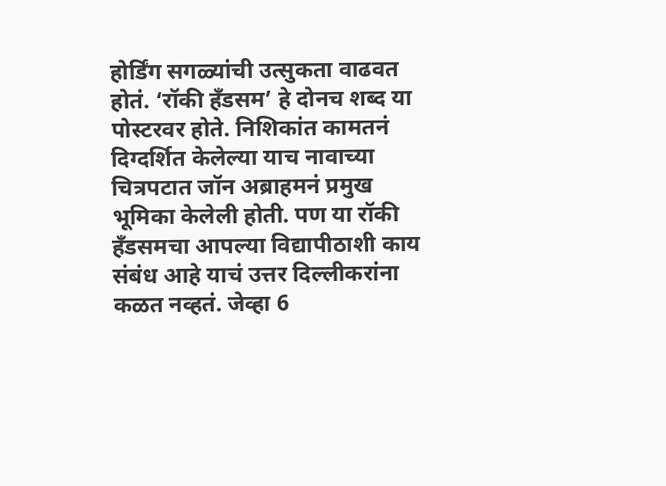होर्डिंग सगळ्यांची उत्सुकता वाढवत होतं. ‘रॉकी हँडसम’ हे दोनच शब्द या पोस्टरवर होते. निशिकांत कामतनं दिग्दर्शित केलेल्या याच नावाच्या चित्रपटात जॉन अब्राहमनं प्रमुख भूमिका केलेली होती. पण या रॉकी हँडसमचा आपल्या विद्यापीठाशी काय संबंध आहे याचं उत्तर दिल्लीकरांना कळत नव्हतं. जेव्हा 6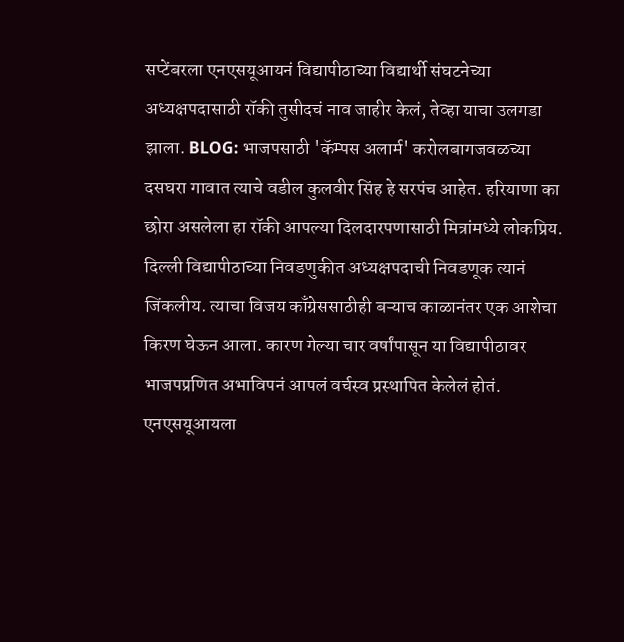सप्टेंबरला एनएसयूआयनं विद्यापीठाच्या विद्यार्थी संघटनेच्या अध्यक्षपदासाठी रॉकी तुसीदचं नाव जाहीर केलं, तेव्हा याचा उलगडा झाला. BLOG: भाजपसाठी 'कॅम्पस अलार्म' करोलबागजवळच्या दसघरा गावात त्याचे वडील कुलवीर सिंह हे सरपंच आहेत. हरियाणा का छोरा असलेला हा रॉकी आपल्या दिलदारपणासाठी मित्रांमध्ये लोकप्रिय. दिल्ली विद्यापीठाच्या निवडणुकीत अध्यक्षपदाची निवडणूक त्यानं जिंकलीय. त्याचा विजय काँग्रेससाठीही बऱ्याच काळानंतर एक आशेचा किरण घेऊन आला. कारण गेल्या चार वर्षांपासून या विद्यापीठावर भाजपप्रणित अभाविपनं आपलं वर्चस्व प्रस्थापित केलेलं होतं. एनएसयूआयला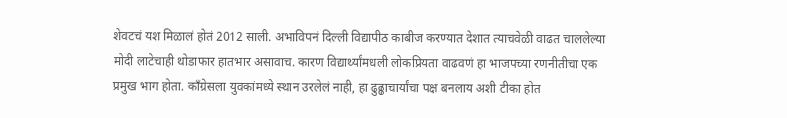शेवटचं यश मिळालं होतं 2012 साली. अभाविपनं दिल्ली विद्यापीठ काबीज करण्यात देशात त्याचवेळी वाढत चाललेल्या मोदी लाटेचाही थोडाफार हातभार असावाच. कारण विद्यार्थ्यांमधली लोकप्रियता वाढवणं हा भाजपच्या रणनीतीचा एक प्रमुख भाग होता. काँग्रेसला युवकांमध्ये स्थान उरलेलं नाही, हा ढुढ्ढाचार्यांचा पक्ष बनलाय अशी टीका होत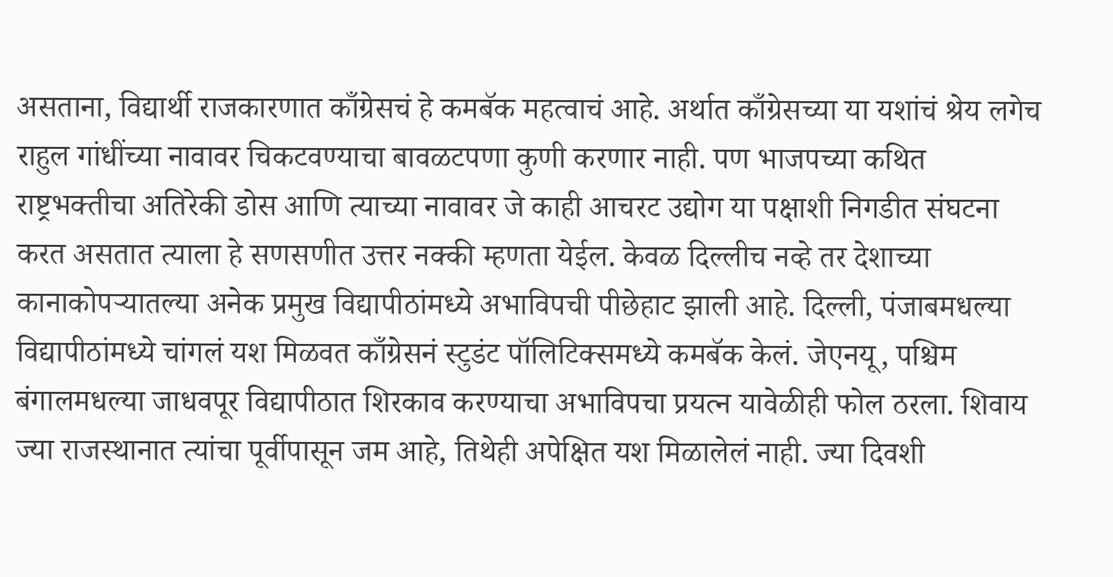असताना, विद्यार्थी राजकारणात काँग्रेसचं हे कमबॅक महत्वाचं आहे. अर्थात काँग्रेसच्या या यशांचं श्रेय लगेच राहुल गांधींच्या नावावर चिकटवण्याचा बावळटपणा कुणी करणार नाही. पण भाजपच्या कथित राष्ट्रभक्तीचा अतिरेकी डोस आणि त्याच्या नावावर जे काही आचरट उद्योग या पक्षाशी निगडीत संघटना करत असतात त्याला हे सणसणीत उत्तर नक्की म्हणता येईल. केवळ दिल्लीच नव्हे तर देशाच्या कानाकोपऱ्यातल्या अनेक प्रमुख विद्यापीठांमध्ये अभाविपची पीछेहाट झाली आहे. दिल्ली, पंजाबमधल्या विद्यापीठांमध्ये चांगलं यश मिळवत काँग्रेसनं स्टुडंट पॉलिटिक्समध्ये कमबॅक केलं. जेएनयू, पश्चिम बंगालमधल्या जाधवपूर विद्यापीठात शिरकाव करण्याचा अभाविपचा प्रयत्न यावेळीही फोल ठरला. शिवाय ज्या राजस्थानात त्यांचा पूर्वीपासून जम आहे, तिथेही अपेक्षित यश मिळालेलं नाही. ज्या दिवशी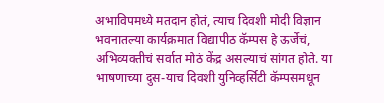अभाविपमध्ये मतदान होतं, त्याच दिवशी मोदी विज्ञान भवनातल्या कार्यक्रमात विद्यापीठ कॅम्पस हे ऊर्जेचं, अभिव्यक्तीचं सर्वात मोठं केंद्र असल्याचं सांगत होते. या भाषणाच्या दुस-याच दिवशी युनिव्हर्सिटी कॅम्पसमधून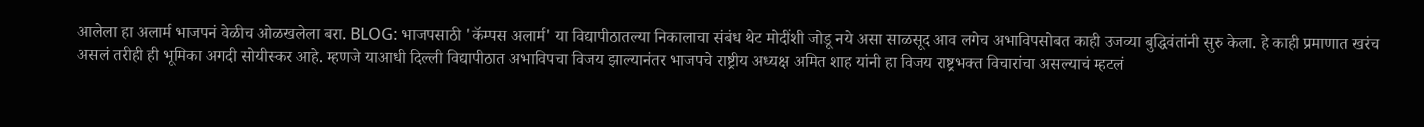आलेला हा अलार्म भाजपनं वेळीच ओळखलेला बरा. BLOG: भाजपसाठी 'कॅम्पस अलार्म' या विद्यापीठातल्या निकालाचा संबंध थेट मोदींशी जोडू नये असा साळसूद आव लगेच अभाविपसोबत काही उजव्या बुद्धिवंतांनी सुरु केला. हे काही प्रमाणात खरंच असलं तरीही ही भूमिका अगदी सोयीस्कर आहे. म्हणजे याआधी दिल्ली विद्यापीठात अभाविपचा विजय झाल्यानंतर भाजपचे राष्ट्रीय अध्यक्ष अमित शाह यांनी हा विजय राष्ट्रभक्त विचारांचा असल्याचं म्हटलं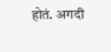होतं. अगदी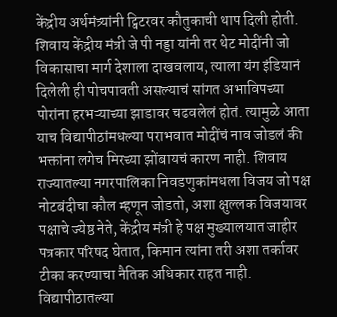केंद्रीय अर्थमंत्र्यांनी ट्विटरवर कौतुकाची थाप दिली होती. शिवाय केंद्रीय मंत्री जे पी नड्डा यांनी तर थेट मोदींनी जो विकासाचा मार्ग देशाला दाखवलाय, त्याला यंग इंडियानं दिलेली ही पोचपावती असल्याचं सांगत अभाविपच्या पोरांना हरभऱ्याच्या झाडावर चढवलेलं होतं. त्यामुळे आता याच विद्यापीठांमधल्या पराभवात मोदींचं नाव जोडलं की भक्तांना लगेच मिरच्या झोंबायचं कारण नाही. शिवाय राज्यातल्या नगरपालिका निवडणुकांमधला विजय जो पक्ष नोटबंदीचा कौल म्हणून जोडतो, अशा क्षुल्लक विजयावर पक्षाचे ज्येष्ठ नेते, केंद्रीय मंत्री हे पक्ष मुख्यालयात जाहीर पत्रकार परिषद घेतात, किमान त्यांना तरी अशा तर्कावर टीका करण्याचा नैतिक अधिकार राहत नाही. विद्यापीठातल्या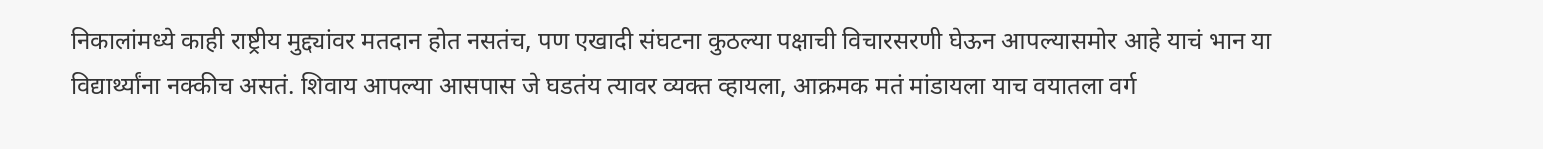निकालांमध्ये काही राष्ट्रीय मुद्द्यांवर मतदान होत नसतंच, पण एखादी संघटना कुठल्या पक्षाची विचारसरणी घेऊन आपल्यासमोर आहे याचं भान या विद्यार्थ्यांना नक्कीच असतं. शिवाय आपल्या आसपास जे घडतंय त्यावर व्यक्त व्हायला, आक्रमक मतं मांडायला याच वयातला वर्ग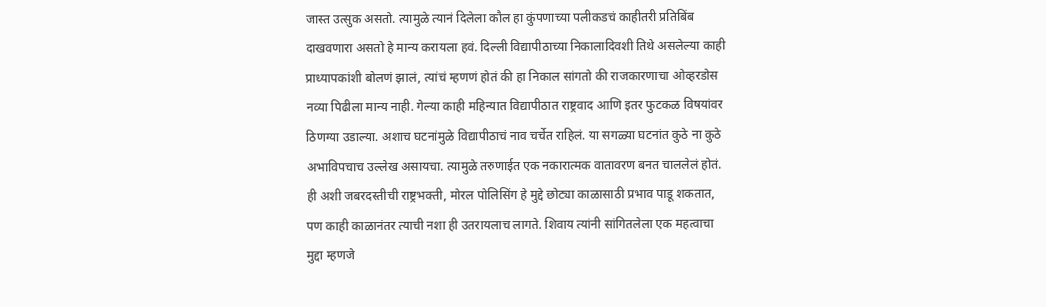जास्त उत्सुक असतो. त्यामुळे त्यानं दिलेला कौल हा कुंपणाच्या पलीकडचं काहीतरी प्रतिबिंब दाखवणारा असतो हे मान्य करायला हवं. दिल्ली विद्यापीठाच्या निकालादिवशी तिथे असलेल्या काही प्राध्यापकांशी बोलणं झालं, त्यांचं म्हणणं होतं की हा निकाल सांगतो की राजकारणाचा ओव्हरडोस नव्या पिढीला मान्य नाही. गेल्या काही महिन्यात विद्यापीठात राष्ट्रवाद आणि इतर फुटकळ विषयांवर ठिणग्या उडाल्या. अशाच घटनांमुळे विद्यापीठाचं नाव चर्चेत राहिलं. या सगळ्या घटनांत कुठे ना कुठे अभाविपचाच उल्लेख असायचा. त्यामुळे तरुणाईत एक नकारात्मक वातावरण बनत चाललेलं होतं. ही अशी जबरदस्तीची राष्ट्रभक्ती, मोरल पोलिसिंग हे मुद्दे छोट्या काळासाठी प्रभाव पाडू शकतात, पण काही काळानंतर त्याची नशा ही उतरायलाच लागते. शिवाय त्यांनी सांगितलेला एक महत्वाचा मुद्दा म्हणजे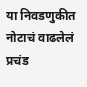या निवडणुकीत नोटाचं वाढलेलं प्रचंड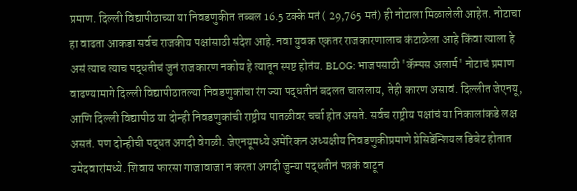प्रमाण. दिल्ली विद्यापीठाच्या या निवडणुकीत तब्बल 16.5 टक्के मतं ( 29,765 मतं) ही नोटाला मिळालेली आहेत. नोटाचा हा वाढता आकडा सर्वच राजकीय पक्षांसाठी संदेश आहे. नवा युवक एकतर राजकारणालाच कंटाळेला आहे किंवा त्याला हे असं त्याच त्याच पद्धतीचं जुनं राजकारण नकोय हे त्यातून स्पष्ट होतंय. BLOG: भाजपसाठी 'कॅम्पस अलार्म' नोटाचं प्रमाण वाढण्यामागे दिल्ली विद्यापीठातल्या निवडणुकांचा रंग ज्या पद्धतीनं बदलत चाललाय, तेही कारण असावं. दिल्लीत जेएनयू, आणि दिल्ली विद्यापीठ या दोन्ही निवडणुकांची राष्ट्रीय पातळीवर चर्चा होत असते. सर्वच राष्ट्रीय पक्षांचं या निकालांकडे लक्ष असतं. पण दोन्हीची पद्धत अगदी वेगळी. जेएनयूमध्ये अमेरिकन अध्यक्षीय निवडणुकीप्रमाणे प्रेसिडेंन्शियल डिबेट होतात उमेदवारांमध्ये. शिवाय फारसा गाजावाजा न करता अगदी जुन्या पद्धतीनं पत्रकं वाटून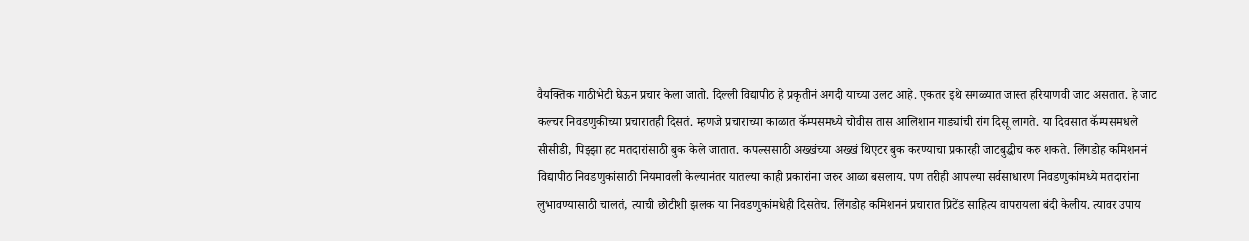वैयक्तिक गाठीभेटी घेऊन प्रचार केला जातो. दिल्ली विद्यापीठ हे प्रकृतीनं अगदी याच्या उलट आहे. एकतर इथे सगळ्यात जास्त हरियाणवी जाट असतात. हे जाट कल्चर निवडणुकीच्या प्रचारातही दिसतं. म्हणजे प्रचाराच्या काळात कॅम्पसमध्ये चोवीस तास आलिशान गाड्यांची रांग दिसू लागते. या दिवसात कॅम्पसमधले सीसीडी, पिझ्झा हट मतदारांसाठी बुक केले जातात. कपल्ससाठी अख्खंच्या अख्खं थिएटर बुक करण्याचा प्रकारही जाटबुद्धीच करु शकते. लिंगडोह कमिशननं विद्यापीठ निवडणुकांसाठी नियमावली केल्यानंतर यातल्या काही प्रकारांना जरुर आळा बसलाय. पण तरीही आपल्या सर्वसाधारण निवडणुकांमध्ये मतदारांना लुभावण्यासाठी चालतं, त्याची छोटीशी झलक या निवडणुकांमधेही दिसतेच. लिंगडोह कमिशननं प्रचारात प्रिटेंड साहित्य वापरायला बंदी केलीय. त्यावर उपाय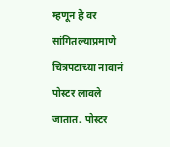म्हणून हे वर सांगितल्याप्रमाणे चित्रपटाच्या नावानं पोस्टर लावले जातात. पोस्टर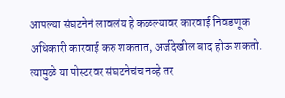आपल्या संघटनेनं लावलंय हे कळल्यावर कारवाई निवडणूक अधिकारी कारवाई करु शकतात, अर्जदेखील बाद होऊ शकतो. त्यामुळे या पोस्टरवर संघटनेचंच नव्हे तर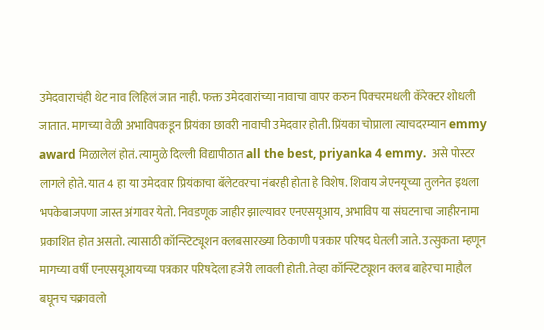उमेदवाराचंही थेट नाव लिहिलं जात नाही. फक्त उमेदवारांच्या नावाचा वापर करुन पिक्चरमधली कॅरेक्टर शोधली जातात. मागच्या वेळी अभाविपकडून प्रियंका छावरी नावाची उमेदवार होती. प्रिंयका चोप्राला त्याचदरम्यान emmy award मिळालेलं होतं. त्यामुळे दिल्ली विद्यापीठात all the best, priyanka 4 emmy.  असे पोस्टर लागले होते. यात 4 हा या उमेदवार प्रियंकाचा बॅलेटवरचा नंबरही होता हे विशेष. शिवाय जेएनयूच्या तुलनेत इथला भपकेबाजपणा जास्त अंगावर येतो. निवडणूक जाहीर झाल्यावर एनएसयूआय, अभाविप या संघटनाचा जाहीरनामा प्रकाशित होत असतो. त्यासाठी कॉन्स्टिट्यूशन क्लबसारख्या ठिकाणी पत्रकार परिषद घेतली जाते. उत्सुकता म्हणून मागच्या वर्षी एनएसयूआयच्या पत्रकार परिषदेला हजेरी लावली होती. तेव्हा कॉन्स्टिट्यूशन क्लब बाहेरचा माहौल बघूनच चक्रावलो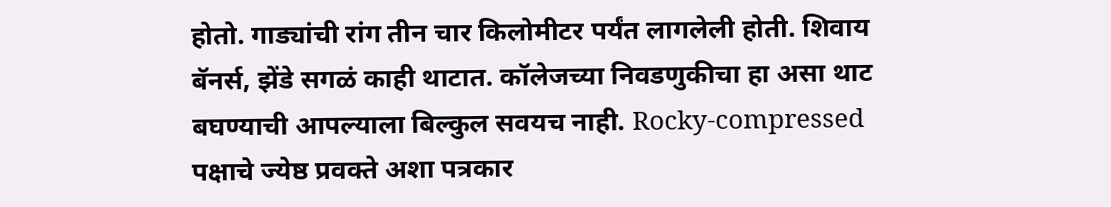होतो. गाड्यांची रांग तीन चार किलोमीटर पर्यंत लागलेली होती. शिवाय बॅनर्स, झेंडे सगळं काही थाटात. कॉलेजच्या निवडणुकीचा हा असा थाट बघण्याची आपल्याला बिल्कुल सवयच नाही. Rocky-compressed पक्षाचे ज्येष्ठ प्रवक्ते अशा पत्रकार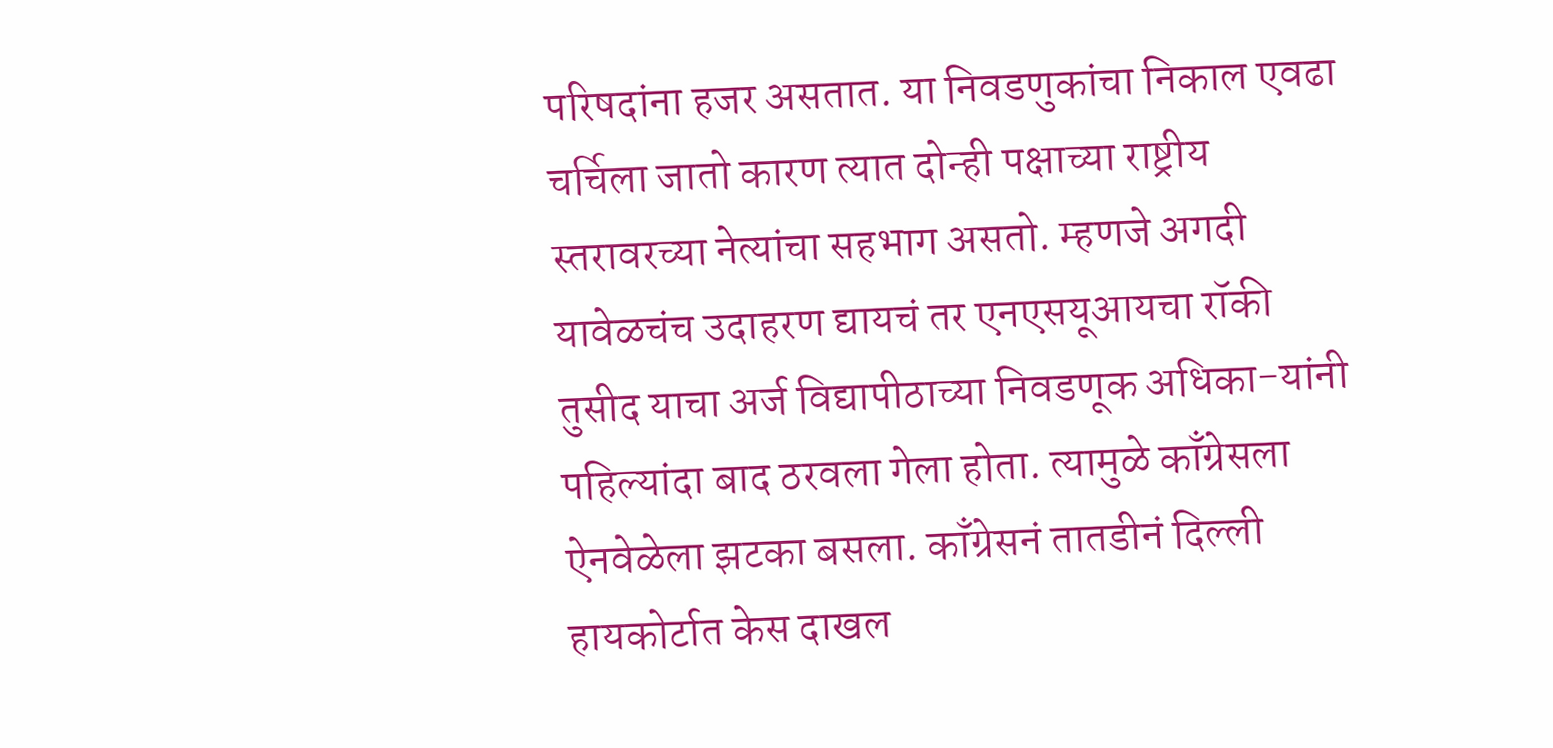परिषदांना हजर असतात. या निवडणुकांचा निकाल एवढा चर्चिला जातो कारण त्यात दोन्ही पक्षाच्या राष्ट्रीय स्तरावरच्या नेत्यांचा सहभाग असतो. म्हणजे अगदी यावेळचंच उदाहरण द्यायचं तर एनएसयूआयचा रॉकी तुसीद याचा अर्ज विद्यापीठाच्या निवडणूक अधिका-यांनी पहिल्यांदा बाद ठरवला गेला होता. त्यामुळे काँग्रेसला ऐनवेळेला झटका बसला. काँग्रेसनं तातडीनं दिल्ली हायकोर्टात केस दाखल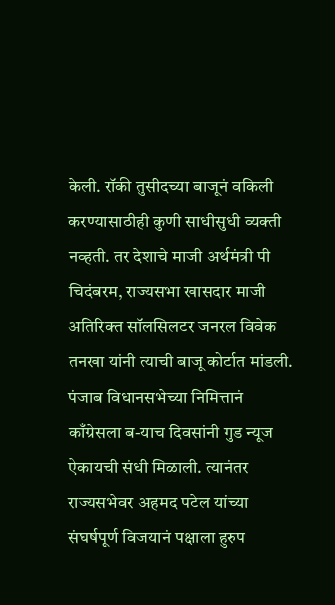केली. रॉकी तुसीदच्या बाजूनं वकिली करण्यासाठीही कुणी साधीसुधी व्यक्ती नव्हती. तर देशाचे माजी अर्थमंत्री पी चिदंबरम, राज्यसभा खासदार माजी अतिरिक्त सॉलसिलटर जनरल विवेक तनखा यांनी त्याची बाजू कोर्टात मांडली. पंजाब विधानसभेच्या निमित्तानं काँग्रेसला ब-याच दिवसांनी गुड न्यूज ऐकायची संधी मिळाली. त्यानंतर राज्यसभेवर अहमद पटेल यांच्या संघर्षपूर्ण विजयानं पक्षाला हुरुप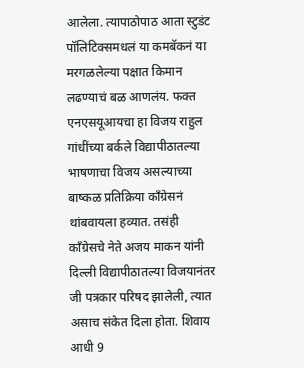आलेला. त्यापाठोपाठ आता स्टुडंट पॉलिटिक्समधलं या कमबॅकनं या मरगळलेल्या पक्षात किमान लढण्याचं बळ आणलंय. फक्त एनएसयूआयचा हा विजय राहुल गांधींच्या बर्कले विद्यापीठातल्या भाषणाचा विजय असल्याच्या बाष्कळ प्रतिक्रिया काँग्रेसनं थांबवायला हव्यात. तसंही काँग्रेसचे नेते अजय माकन यांनी दिल्ली विद्यापीठातल्या विजयानंतर जी पत्रकार परिषद झालेली, त्यात असाच संकेत दिला होता. शिवाय आधी 9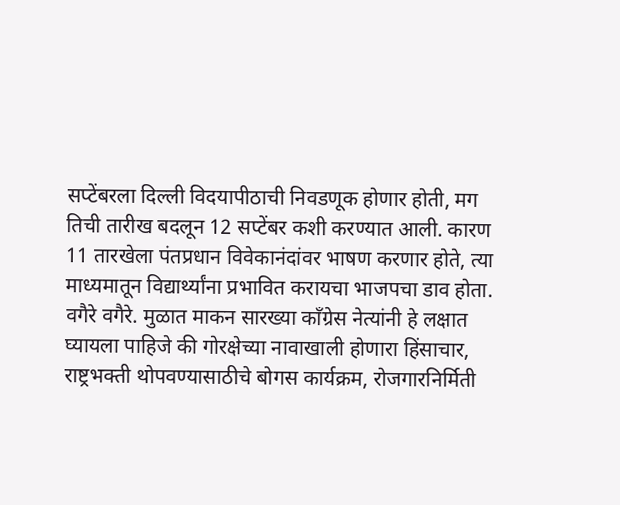सप्टेंबरला दिल्ली विदयापीठाची निवडणूक होणार होती, मग तिची तारीख बदलून 12 सप्टेंबर कशी करण्यात आली. कारण 11 तारखेला पंतप्रधान विवेकानंदांवर भाषण करणार होते, त्या माध्यमातून विद्यार्थ्यांना प्रभावित करायचा भाजपचा डाव होता. वगैरे वगैरे. मुळात माकन सारख्या काँग्रेस नेत्यांनी हे लक्षात घ्यायला पाहिजे की गोरक्षेच्या नावाखाली होणारा हिंसाचार, राष्ट्रभक्ती थोपवण्यासाठीचे बोगस कार्यक्रम, रोजगारनिर्मिती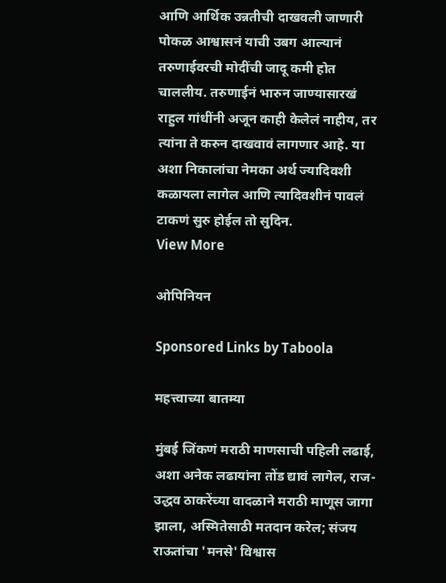आणि आर्थिक उन्नतीची दाखवली जाणारी पोकळ आश्वासनं याची उबग आल्यानं तरुणाईवरची मोदींची जादू कमी होत चाललीय. तरुणाईनं भारुन जाण्यासारखं राहुल गांधींनी अजून काही केलेलं नाहीय, तर त्यांना ते करुन दाखवावं लागणार आहे. या अशा निकालांचा नेमका अर्थ ज्यादिवशी कळायला लागेल आणि त्यादिवशीनं पावलं टाकणं सुरु होईल तो सुदिन.
View More

ओपिनियन

Sponsored Links by Taboola

महत्त्वाच्या बातम्या

मुंबई जिंकणं मराठी माणसाची पहिली लढाई, अशा अनेक लढायांना तोंड द्यावं लागेल, राज-उद्धव ठाकरेंच्या वादळाने मराठी माणूस जागा झाला, अस्मितेसाठी मतदान करेल; संजय राऊतांचा 'मनसे' विश्वास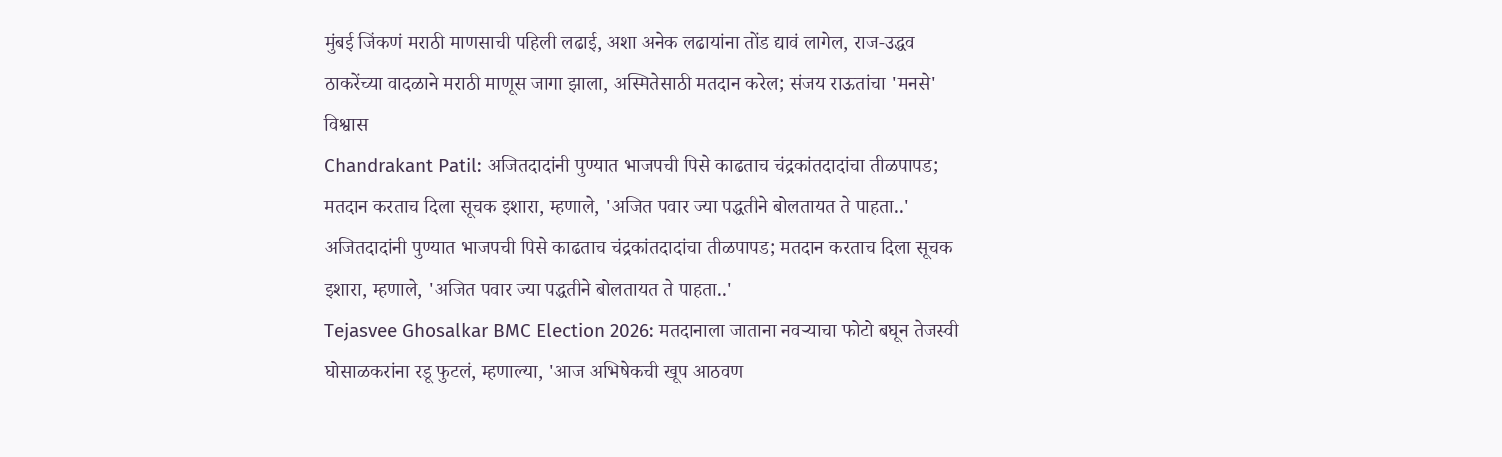मुंबई जिंकणं मराठी माणसाची पहिली लढाई, अशा अनेक लढायांना तोंड द्यावं लागेल, राज-उद्धव ठाकरेंच्या वादळाने मराठी माणूस जागा झाला, अस्मितेसाठी मतदान करेल; संजय राऊतांचा 'मनसे' विश्वास
Chandrakant Patil: अजितदादांनी पुण्यात भाजपची पिसे काढताच चंद्रकांतदादांचा तीळपापड; मतदान करताच दिला सूचक इशारा, म्हणाले, 'अजित पवार ज्या पद्धतीने बोलतायत ते पाहता..'
अजितदादांनी पुण्यात भाजपची पिसे काढताच चंद्रकांतदादांचा तीळपापड; मतदान करताच दिला सूचक इशारा, म्हणाले, 'अजित पवार ज्या पद्धतीने बोलतायत ते पाहता..'
Tejasvee Ghosalkar BMC Election 2026: मतदानाला जाताना नवऱ्याचा फोटो बघून तेजस्वी घोसाळकरांना रडू फुटलं, म्हणाल्या, 'आज अभिषेकची खूप आठवण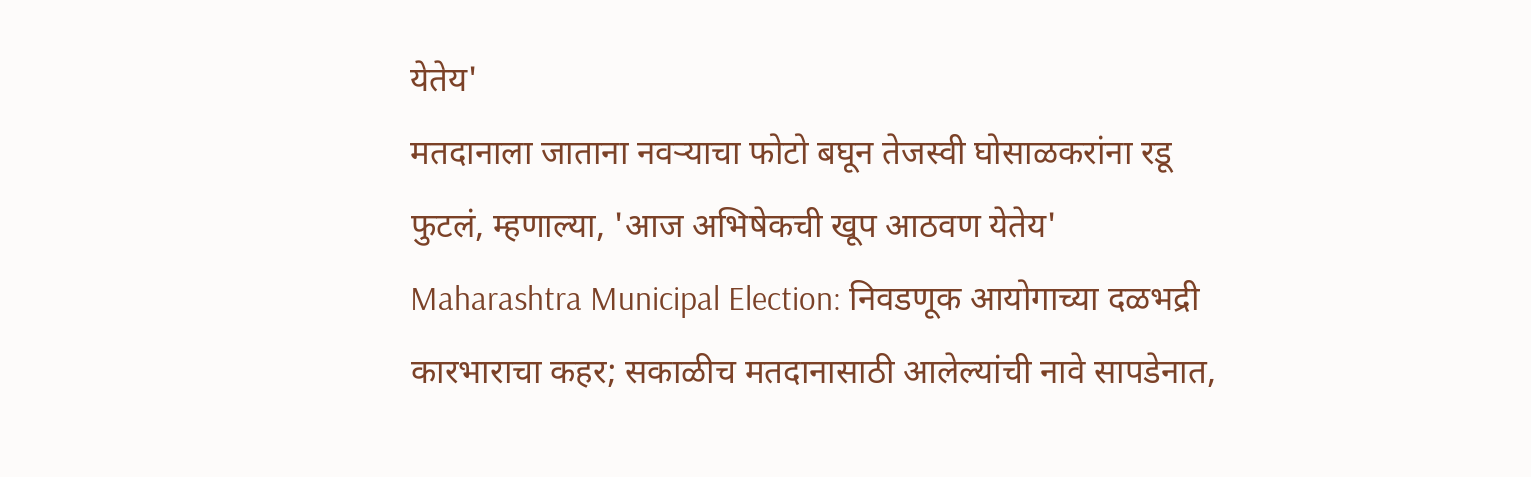येतेय'
मतदानाला जाताना नवऱ्याचा फोटो बघून तेजस्वी घोसाळकरांना रडू फुटलं, म्हणाल्या, 'आज अभिषेकची खूप आठवण येतेय'
Maharashtra Municipal Election: निवडणूक आयोगाच्या दळभद्री कारभाराचा कहर; सकाळीच मतदानासाठी आलेल्यांची नावे सापडेनात,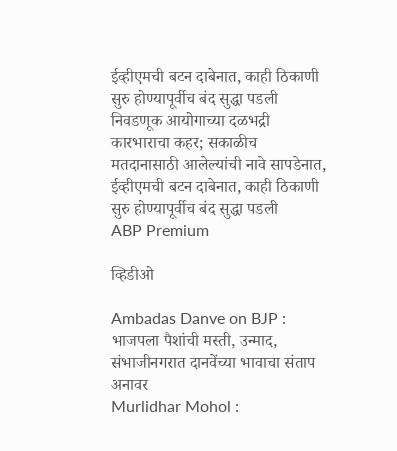ईव्हीएमची बटन दाबेनात, काही ठिकाणी सुरु होण्यापूर्वीच बंद सुद्धा पडली
निवडणूक आयोगाच्या दळभद्री कारभाराचा कहर; सकाळीच मतदानासाठी आलेल्यांची नावे सापडेनात, ईव्हीएमची बटन दाबेनात, काही ठिकाणी सुरु होण्यापूर्वीच बंद सुद्धा पडली
ABP Premium

व्हिडीओ

Ambadas Danve on BJP : भाजपला पैशांची मस्ती, उन्माद, संभाजीनगरात दानवेंच्या भावाचा संताप अनावर
Murlidhar Mohol :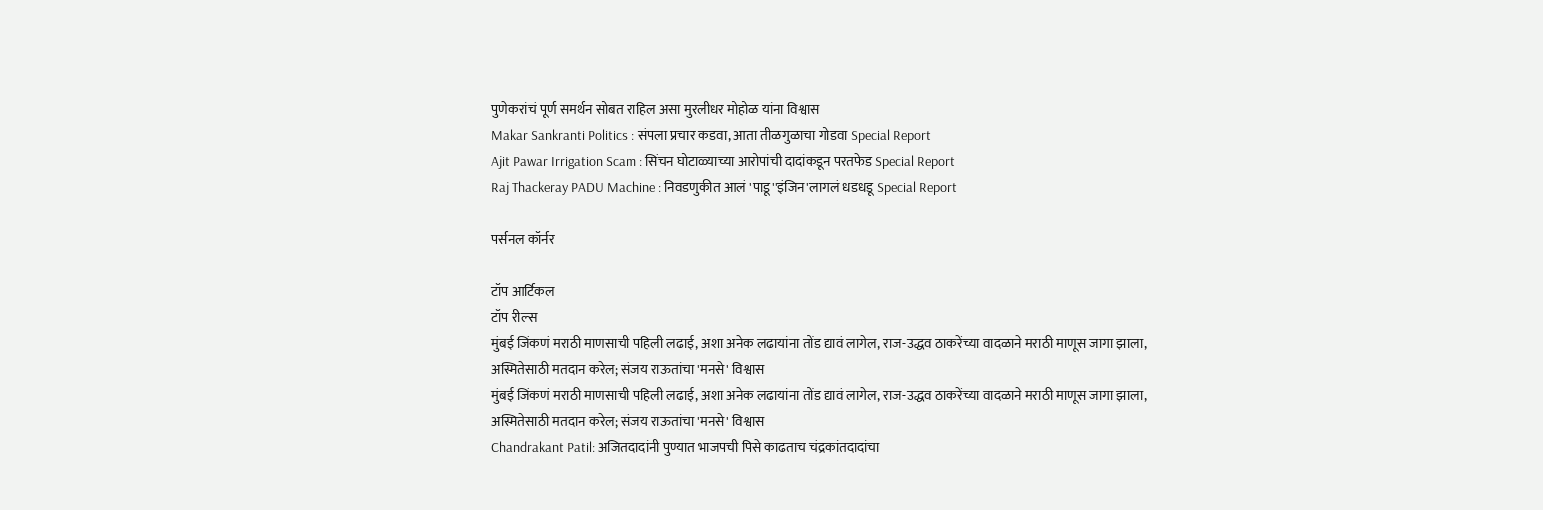पुणेकरांचं पूर्ण समर्थन सोबत राहिल असा मुरलीधर मोहोळ यांना विश्वास
Makar Sankranti Politics : संपला प्रचार कडवा, आता तीळगुळाचा गोडवा Special Report
Ajit Pawar Irrigation Scam : सिंचन घोटाळ्याच्या आरोपांची दादांकडून परतफेड Special Report
Raj Thackeray PADU Machine : निवडणुकीत आलं 'पाडू''इंजिन'लागलं धडधडू Special Report

पर्सनल कॉर्नर

टॉप आर्टिकल
टॉप रील्स
मुंबई जिंकणं मराठी माणसाची पहिली लढाई, अशा अनेक लढायांना तोंड द्यावं लागेल, राज-उद्धव ठाकरेंच्या वादळाने मराठी माणूस जागा झाला, अस्मितेसाठी मतदान करेल; संजय राऊतांचा 'मनसे' विश्वास
मुंबई जिंकणं मराठी माणसाची पहिली लढाई, अशा अनेक लढायांना तोंड द्यावं लागेल, राज-उद्धव ठाकरेंच्या वादळाने मराठी माणूस जागा झाला, अस्मितेसाठी मतदान करेल; संजय राऊतांचा 'मनसे' विश्वास
Chandrakant Patil: अजितदादांनी पुण्यात भाजपची पिसे काढताच चंद्रकांतदादांचा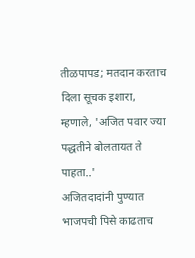तीळपापड; मतदान करताच दिला सूचक इशारा, म्हणाले, 'अजित पवार ज्या पद्धतीने बोलतायत ते पाहता..'
अजितदादांनी पुण्यात भाजपची पिसे काढताच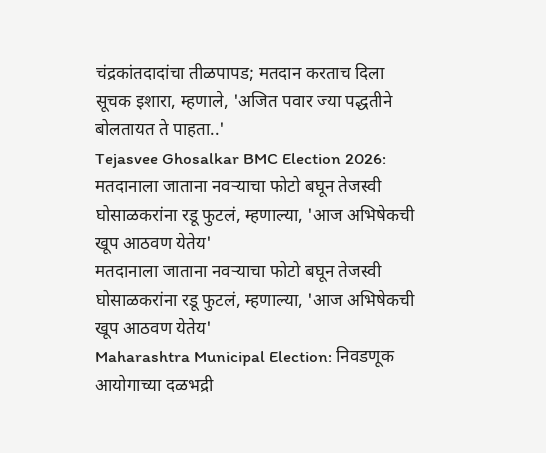चंद्रकांतदादांचा तीळपापड; मतदान करताच दिला सूचक इशारा, म्हणाले, 'अजित पवार ज्या पद्धतीने बोलतायत ते पाहता..'
Tejasvee Ghosalkar BMC Election 2026: मतदानाला जाताना नवऱ्याचा फोटो बघून तेजस्वी घोसाळकरांना रडू फुटलं, म्हणाल्या, 'आज अभिषेकची खूप आठवण येतेय'
मतदानाला जाताना नवऱ्याचा फोटो बघून तेजस्वी घोसाळकरांना रडू फुटलं, म्हणाल्या, 'आज अभिषेकची खूप आठवण येतेय'
Maharashtra Municipal Election: निवडणूक आयोगाच्या दळभद्री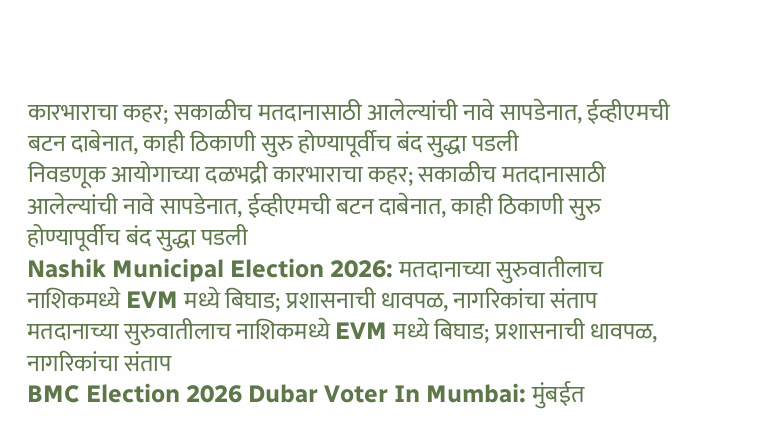कारभाराचा कहर; सकाळीच मतदानासाठी आलेल्यांची नावे सापडेनात, ईव्हीएमची बटन दाबेनात, काही ठिकाणी सुरु होण्यापूर्वीच बंद सुद्धा पडली
निवडणूक आयोगाच्या दळभद्री कारभाराचा कहर; सकाळीच मतदानासाठी आलेल्यांची नावे सापडेनात, ईव्हीएमची बटन दाबेनात, काही ठिकाणी सुरु होण्यापूर्वीच बंद सुद्धा पडली
Nashik Municipal Election 2026: मतदानाच्या सुरुवातीलाच नाशिकमध्ये EVM मध्ये बिघाड; प्रशासनाची धावपळ, नागरिकांचा संताप
मतदानाच्या सुरुवातीलाच नाशिकमध्ये EVM मध्ये बिघाड; प्रशासनाची धावपळ, नागरिकांचा संताप
BMC Election 2026 Dubar Voter In Mumbai: मुंबईत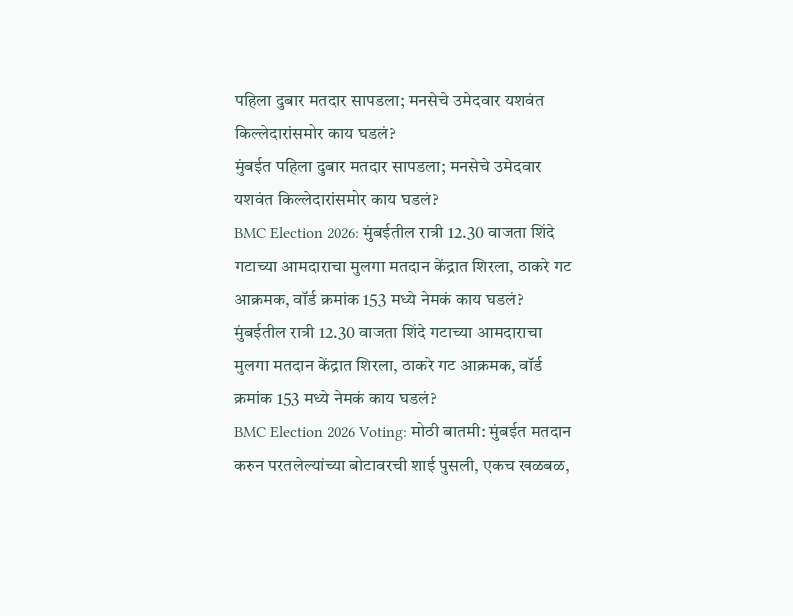पहिला दुबार मतदार सापडला; मनसेचे उमेदवार यशवंत किल्लेदारांसमोर काय घडलं?
मुंबईत पहिला दुबार मतदार सापडला; मनसेचे उमेदवार यशवंत किल्लेदारांसमोर काय घडलं?
BMC Election 2026: मुंबईतील रात्री 12.30 वाजता शिंदे गटाच्या आमदाराचा मुलगा मतदान केंद्रात शिरला, ठाकरे गट आक्रमक, वॉर्ड क्रमांक 153 मध्ये नेमकं काय घडलं?
मुंबईतील रात्री 12.30 वाजता शिंदे गटाच्या आमदाराचा मुलगा मतदान केंद्रात शिरला, ठाकरे गट आक्रमक, वॉर्ड क्रमांक 153 मध्ये नेमकं काय घडलं?
BMC Election 2026 Voting: मोठी बातमी: मुंबईत मतदान करुन परतलेल्यांच्या बोटावरची शाई पुसली, एकच खळबळ,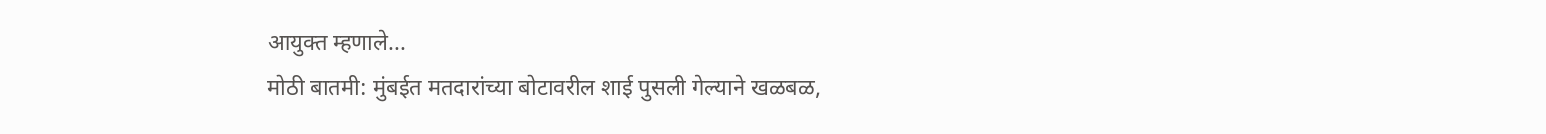आयुक्त म्हणाले...
मोठी बातमी: मुंबईत मतदारांच्या बोटावरील शाई पुसली गेल्याने खळबळ,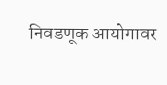निवडणूक आयोगावर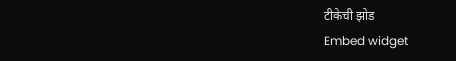टीकेची झोड
Embed widget